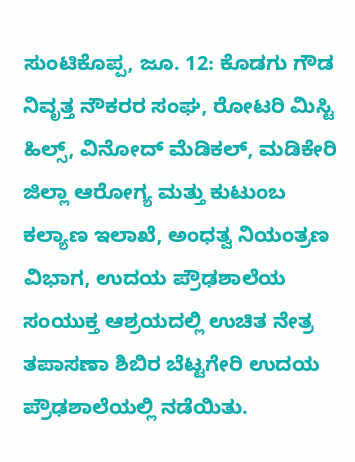ಸುಂಟಿಕೊಪ್ಪ, ಜೂ. 12: ಕೊಡಗು ಗೌಡ ನಿವೃತ್ತ ನೌಕರರ ಸಂಘ, ರೋಟರಿ ಮಿಸ್ಟಿ ಹಿಲ್ಸ್, ವಿನೋದ್ ಮೆಡಿಕಲ್, ಮಡಿಕೇರಿ ಜಿಲ್ಲಾ ಆರೋಗ್ಯ ಮತ್ತು ಕುಟುಂಬ ಕಲ್ಯಾಣ ಇಲಾಖೆ, ಅಂಧತ್ವ ನಿಯಂತ್ರಣ ವಿಭಾಗ, ಉದಯ ಪ್ರೌಢಶಾಲೆಯ ಸಂಯುಕ್ತ ಆಶ್ರಯದಲ್ಲಿ ಉಚಿತ ನೇತ್ರ ತಪಾಸಣಾ ಶಿಬಿರ ಬೆಟ್ಟಗೇರಿ ಉದಯ ಪ್ರೌಢಶಾಲೆಯಲ್ಲಿ ನಡೆಯಿತು.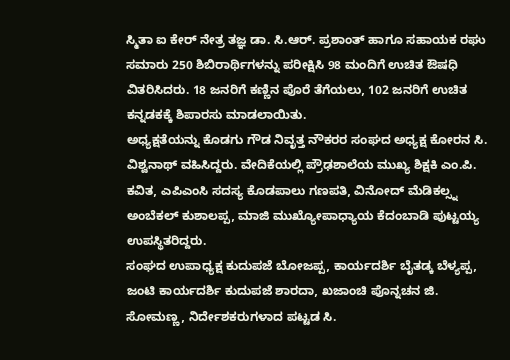ಸ್ಮಿತಾ ಐ ಕೇರ್ ನೇತ್ರ ತಜ್ಞ ಡಾ. ಸಿ.ಆರ್. ಪ್ರಶಾಂತ್ ಹಾಗೂ ಸಹಾಯಕ ರಘು ಸಮಾರು 250 ಶಿಬಿರಾರ್ಥಿಗಳನ್ನು ಪರೀಕ್ಷಿಸಿ 98 ಮಂದಿಗೆ ಉಚಿತ ಔಷಧಿ ವಿತರಿಸಿದರು. 18 ಜನರಿಗೆ ಕಣ್ಣಿನ ಪೊರೆ ತೆಗೆಯಲು, 102 ಜನರಿಗೆ ಉಚಿತ ಕನ್ನಡಕಕ್ಕೆ ಶಿಪಾರಸು ಮಾಡಲಾಯಿತು.
ಅಧ್ಯಕ್ಷತೆಯನ್ನು ಕೊಡಗು ಗೌಡ ನಿವೃತ್ತ ನೌಕರರ ಸಂಘದ ಅಧ್ಯಕ್ಷ ಕೋರನ ಸಿ. ವಿಶ್ವನಾಥ್ ವಹಿಸಿದ್ದರು. ವೇದಿಕೆಯಲ್ಲಿ ಪ್ರೌಢಶಾಲೆಯ ಮುಖ್ಯ ಶಿಕ್ಷಕಿ ಎಂ.ಪಿ. ಕವಿತ, ಎಪಿಎಂಸಿ ಸದಸ್ಯ ಕೊಡಪಾಲು ಗಣಪತಿ, ವಿನೋದ್ ಮೆಡಿಕಲ್ಸ್ನ ಅಂಬೆಕಲ್ ಕುಶಾಲಪ್ಪ, ಮಾಜಿ ಮುಖ್ಯೋಪಾಧ್ಯಾಯ ಕೆದಂಬಾಡಿ ಪುಟ್ಟಯ್ಯ ಉಪಸ್ಥಿತರಿದ್ದರು.
ಸಂಘದ ಉಪಾಧ್ಯಕ್ಷ ಕುದುಪಜೆ ಬೋಜಪ್ಪ, ಕಾರ್ಯದರ್ಶಿ ಬೈತಡ್ಕ ಬೆಳ್ಯಪ್ಪ, ಜಂಟಿ ಕಾರ್ಯದರ್ಶಿ ಕುದುಪಜೆ ಶಾರದಾ, ಖಜಾಂಚಿ ಪೊನ್ನಚನ ಜಿ. ಸೋಮಣ್ಣ, ನಿರ್ದೇಶಕರುಗಳಾದ ಪಟ್ಟಡ ಸಿ.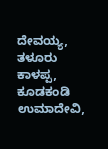ದೇವಯ್ಯ, ತಳೂರು ಕಾಳಪ್ಪ, ಕೂಡಕಂಡಿ ಉಮಾದೇವಿ,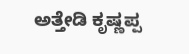ಅತ್ತೇಡಿ ಕೃಷ್ಣಪ್ಪ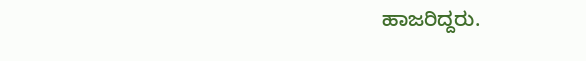ಹಾಜರಿದ್ದರು.